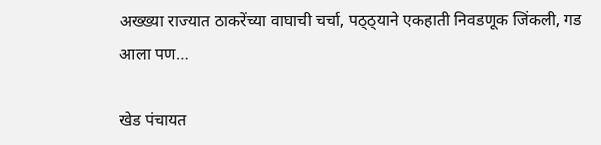अख्ख्या राज्यात ठाकरेंच्या वाघाची चर्चा, पठ्ठ्याने एकहाती निवडणूक जिंकली, गड आला पण…

खेड पंचायत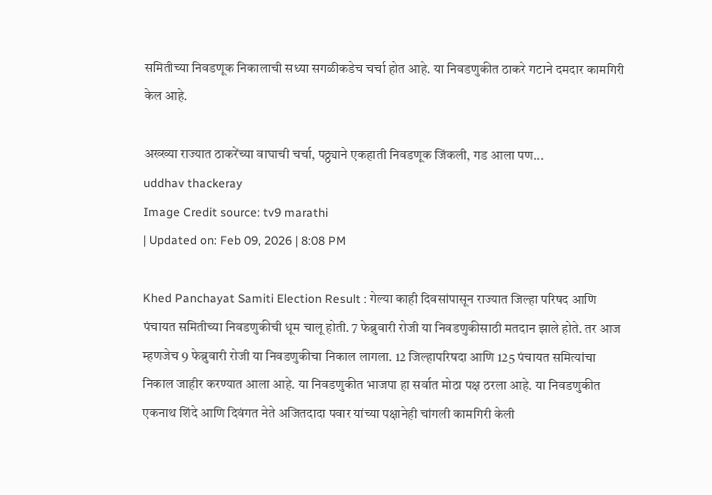समितीच्या निवडणूक निकालाची सध्या सगळीकडेच चर्चा होत आहे. या निवडणुकीत ठाकरे गटाने दमदार कामगिरी केल आहे.

अख्ख्या राज्यात ठाकरेंच्या वाघाची चर्चा, पठ्ठ्याने एकहाती निवडणूक जिंकली, गड आला पण...
uddhav thackeray
Image Credit source: tv9 marathi
| Updated on: Feb 09, 2026 | 8:08 PM

Khed Panchayat Samiti Election Result : गेल्या काही दिवसांपासून राज्यात जिल्हा परिषद आणि पंचायत समितीच्या निवडणुकीची धूम चालू होती. 7 फेब्रुवारी रोजी या निवडणुकीसाठी मतदान झाले होते. तर आज म्हणजेच 9 फेब्रुवारी रोजी या निवडणुकीचा निकाल लागला. 12 जिल्हापरिषदा आणि 125 पंचायत समित्यांचा निकाल जाहीर करण्यात आला आहे. या निवडणुकीत भाजपा हा सर्वात मोठा पक्ष ठरला आहे. या निवडणुकीत एकनाथ शिंदे आणि दिवंगत नेते अजितदादा पवार यांच्या पक्षानेही चांगली कामगिरी केली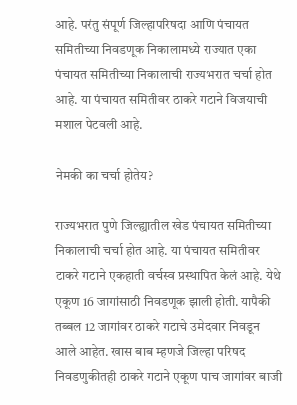आहे. परंतु संपूर्ण जिल्हापरिषदा आणि पंचायत समितीच्या निवडणूक निकालामध्ये राज्यात एका पंचायत समितीच्या निकालाची राज्यभरात चर्चा होत आहे. या पंचायत समितीवर ठाकरे गटाने विजयाची मशाल पेटवली आहे.

नेमकी का चर्चा होतेय?

राज्यभरात पुणे जिल्ह्यातील खेड पंचायत समितीच्या निकालाची चर्चा होत आहे. या पंचायत समितीवर टाकरे गटाने एकहाती वर्चस्व प्रस्थापित केलं आहे. येथे एकूण 16 जागांसाठी निवडणूक झाली होती. यापैकी तब्बल 12 जागांवर ठाकरे गटाचे उमेदवार निवडून आले आहेत. खास बाब म्हणजे जिल्हा परिषद निवडणुकीतही ठाकरे गटाने एकूण पाच जागांवर बाजी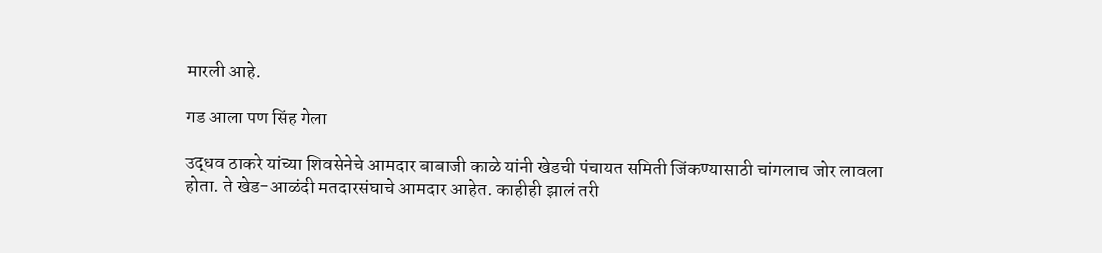मारली आहे.

गड आला पण सिंह गेला

उद्धव ठाकरे यांच्या शिवसेनेचे आमदार बाबाजी काळे यांनी खेडची पंचायत समिती जिंकण्यासाठी चांगलाच जोर लावला होता. ते खेड-आळंदी मतदारसंघाचे आमदार आहेत. काहीही झालं तरी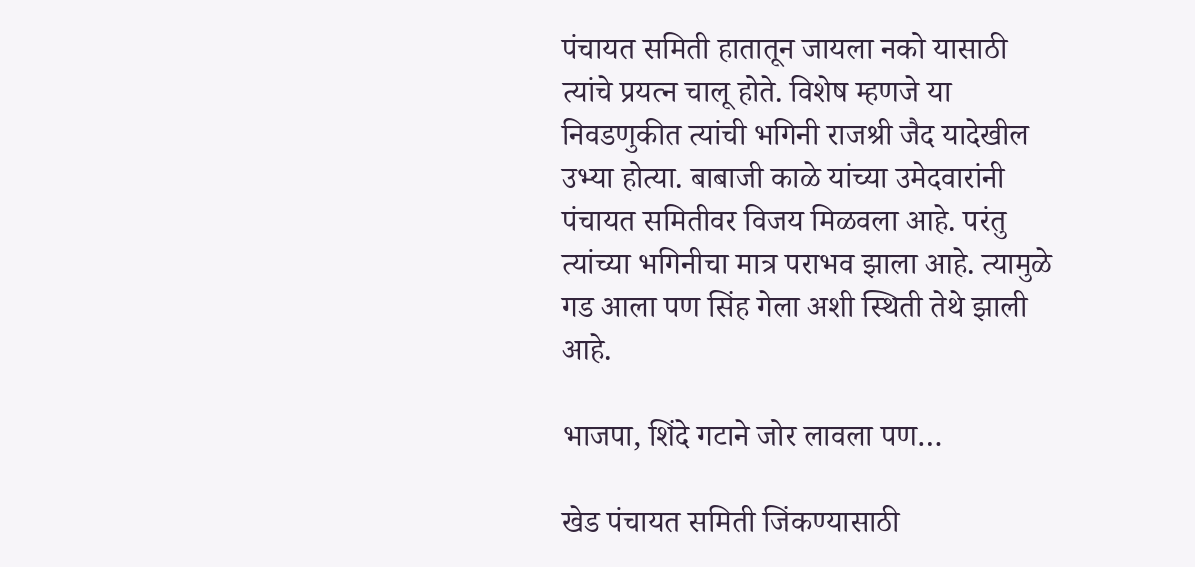पंचायत समिती हातातून जायला नको यासाठी त्यांचे प्रयत्न चालू होते. विशेष म्हणजे या निवडणुकीत त्यांची भगिनी राजश्री जैद यादेखील उभ्या होत्या. बाबाजी काळे यांच्या उमेदवारांनी पंचायत समितीवर विजय मिळवला आहे. परंतु त्यांच्या भगिनीचा मात्र पराभव झाला आहे. त्यामुळे गड आला पण सिंह गेला अशी स्थिती तेथे झाली आहे.

भाजपा, शिंदे गटाने जोर लावला पण…

खेड पंचायत समिती जिंकण्यासाठी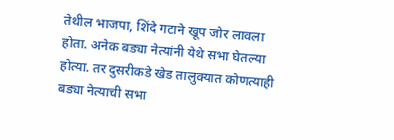तेथील भाजपा, शिंदे गटाने खूप जोर लावला होता. अनेक बड्या नेत्यांनी येथे सभा घेतल्या होत्या. तर दुसरीकडे खेड तालुक्यात कोणत्याही बड्या नेत्याची सभा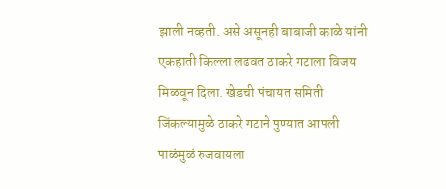झाली नव्हती. असे असूनही बाबाजी काळे यांनी एकहाती किल्ला लढवत ठाकरे गटाला विजय मिळवून दिला. खेडची पंचायत समिती जिंकल्यामुळे ठाकरे गटाने पुण्यात आपली पाळंमुळं रुजवायला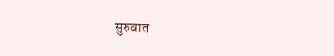सुरुवात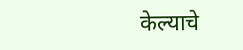केल्याचे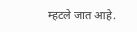म्हटले जात आहे.